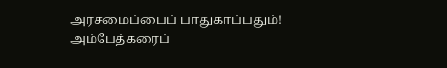அரசமைப்பைப் பாதுகாப்பதும்! அம்பேத்கரைப்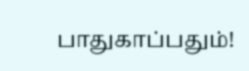பாதுகாப்பதும்!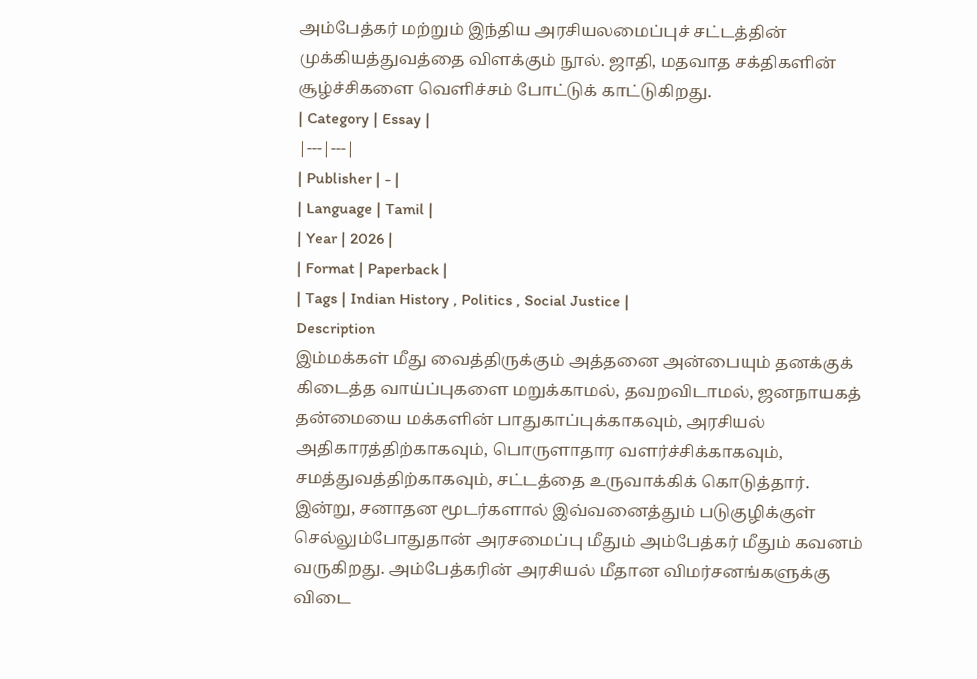அம்பேத்கர் மற்றும் இந்திய அரசியலமைப்புச் சட்டத்தின் முக்கியத்துவத்தை விளக்கும் நூல். ஜாதி, மதவாத சக்திகளின் சூழ்ச்சிகளை வெளிச்சம் போட்டுக் காட்டுகிறது.
| Category | Essay |
|---|---|
| Publisher | - |
| Language | Tamil |
| Year | 2026 |
| Format | Paperback |
| Tags | Indian History , Politics , Social Justice |
Description
இம்மக்கள் மீது வைத்திருக்கும் அத்தனை அன்பையும் தனக்குக் கிடைத்த வாய்ப்புகளை மறுக்காமல், தவறவிடாமல், ஜனநாயகத் தன்மையை மக்களின் பாதுகாப்புக்காகவும், அரசியல் அதிகாரத்திற்காகவும், பொருளாதார வளர்ச்சிக்காகவும், சமத்துவத்திற்காகவும், சட்டத்தை உருவாக்கிக் கொடுத்தார். இன்று, சனாதன மூடர்களால் இவ்வனைத்தும் படுகுழிக்குள் செல்லும்போதுதான் அரசமைப்பு மீதும் அம்பேத்கர் மீதும் கவனம் வருகிறது. அம்பேத்கரின் அரசியல் மீதான விமர்சனங்களுக்கு விடை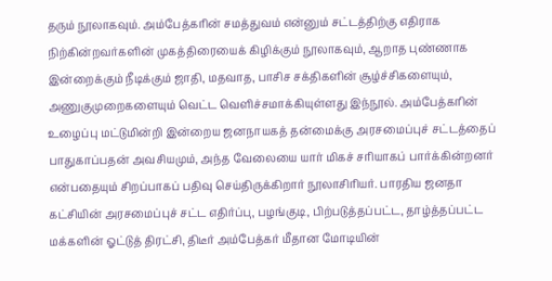தரும் நூலாகவும். அம்பேத்கரின் சமத்துவம் என்னும் சட்டத்திற்கு எதிராக நிற்கின்றவர்களின் முகத்திரையைக் கிழிக்கும் நூலாகவும், ஆறாத புண்ணாக இன்றைக்கும் நீடிக்கும் ஜாதி, மதவாத, பாசிச சக்திகளின் சூழ்ச்சிகளையும், அணுகுமுறைகளையும் வெட்ட வெளிச்சமாக்கியுள்ளது இந்நூல். அம்பேத்கரின் உழைப்பு மட்டுமின்றி இன்றைய ஜனநாயகத் தன்மைக்கு அரசமைப்புச் சட்டத்தைப் பாதுகாப்பதன் அவசியமும், அந்த வேலையை யார் மிகச் சரியாகப் பார்க்கின்றனர் என்பதையும் சிறப்பாகப் பதிவு செய்திருக்கிறார் நூலாசிரியர். பாரதிய ஜனதா கட்சியின் அரசமைப்புச் சட்ட எதிர்ப்பு, பழங்குடி, பிற்படுத்தப்பட்ட, தாழ்த்தப்பட்ட மக்களின் ஓட்டுத் திரட்சி, திடீர் அம்பேத்கர் மீதான மோடியின்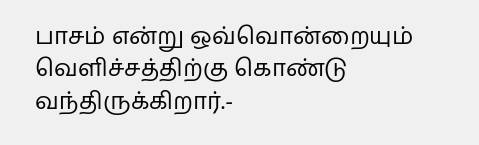பாசம் என்று ஒவ்வொன்றையும் வெளிச்சத்திற்கு கொண்டு வந்திருக்கிறார்.-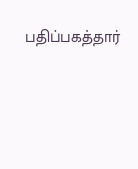பதிப்பகத்தார்